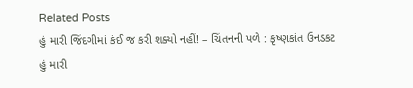Related Posts
હું મારી જિંદગીમાં કંઈ જ કરી શક્યો નહીં! – ચિંતનની પળે : કૃષ્ણકાંત ઉનડકટ
હું મારી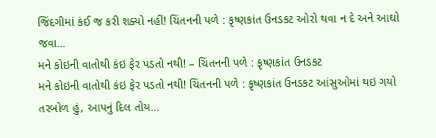જિંદગીમાં કંઈ જ કરી શક્યો નહીં! ચિંતનની પળે : કૃષ્ણકાંત ઉનડકટ ઓરો થવા ન દે અને આઘો જવા…
મને કોઇની વાતોથી કંઇ ફેર પડતો નથી! – ચિંતનની પળે : કૃષ્ણકાંત ઉનડકટ
મને કોઇની વાતોથી કંઇ ફેર પડતો નથી! ચિંતનની પળે : કૃષ્ણકાંત ઉનડકટ આંસુઓમાં થઇ ગયો તરબોળ હું, આપનું દિલ તોય…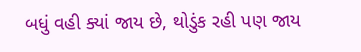બધું વહી ક્યાં જાય છે, થોડુંક રહી પણ જાય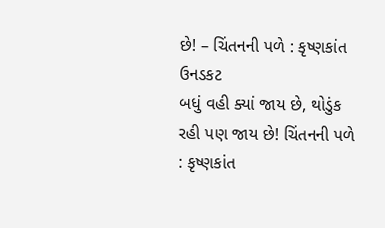છે! – ચિંતનની પળે : કૃષ્ણકાંત ઉનડકટ
બધું વહી ક્યાં જાય છે, થોડુંક રહી પણ જાય છે! ચિંતનની પળે : કૃષ્ણકાંત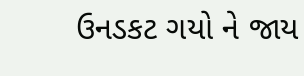ઉનડકટ ગયો ને જાય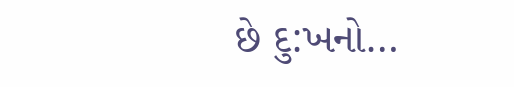છે દુ:ખનો…